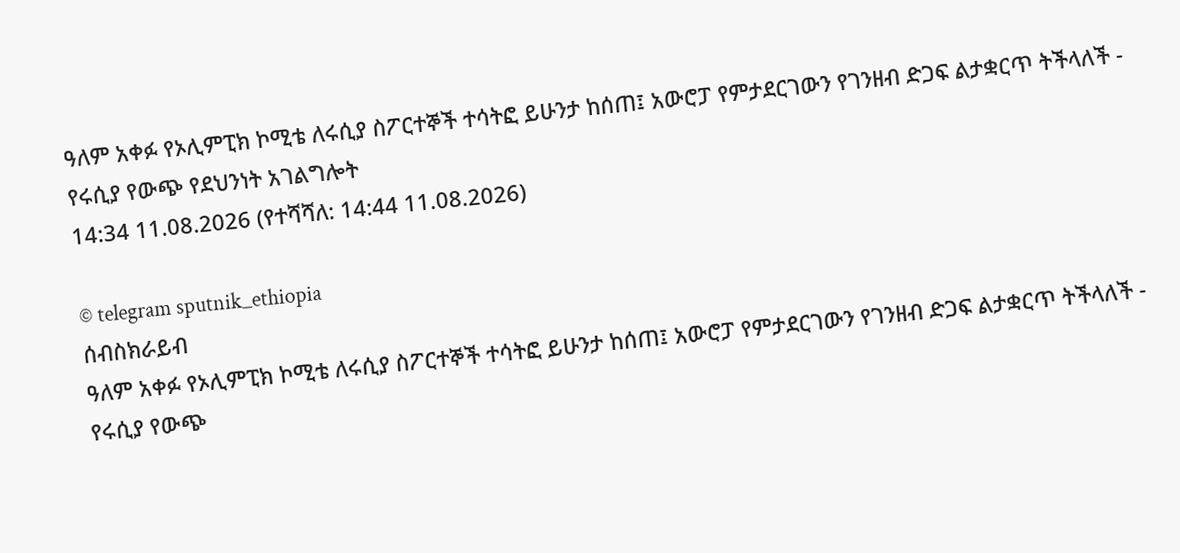ዓለም አቀፉ የኦሊምፒክ ኮሚቴ ለሩሲያ ስፖርተኞች ተሳትፎ ይሁንታ ከሰጠ፤ አውሮፓ የምታደርገውን የገንዘብ ድጋፍ ልታቋርጥ ትችላለች - የሩሲያ የውጭ የደህንነት አገልግሎት
14:34 11.08.2026 (የተሻሻለ: 14:44 11.08.2026)

© telegram sputnik_ethiopia
ሰብስክራይብ
ዓለም አቀፉ የኦሊምፒክ ኮሚቴ ለሩሲያ ስፖርተኞች ተሳትፎ ይሁንታ ከሰጠ፤ አውሮፓ የምታደርገውን የገንዘብ ድጋፍ ልታቋርጥ ትችላለች - የሩሲያ የውጭ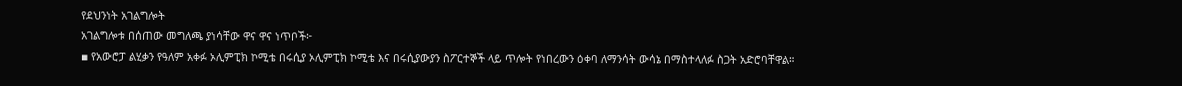የደህንነት አገልግሎት
አገልግሎቱ በሰጠው መግለጫ ያነሳቸው ዋና ዋና ነጥቦች፦
▪ የአውሮፓ ልሂቃን የዓለም አቀፉ ኦሊምፒክ ኮሚቴ በሩሲያ ኦሊምፒክ ኮሚቴ እና በሩሲያውያን ስፖርተኞች ላይ ጥሎት የነበረውን ዕቀባ ለማንሳት ውሳኔ በማስተላለፉ ስጋት አድሮባቸዋል።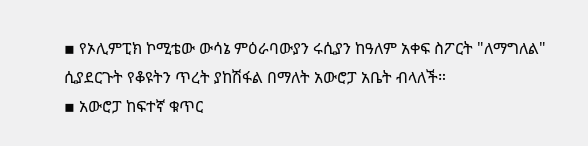▪ የኦሊምፒክ ኮሚቴው ውሳኔ ምዕራባውያን ሩሲያን ከዓለም አቀፍ ስፖርት "ለማግለል" ሲያደርጉት የቆዩትን ጥረት ያከሽፋል በማለት አውሮፓ አቤት ብላለች።
▪ አውሮፓ ከፍተኛ ቁጥር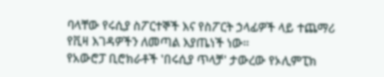ባላቸው የሩሲያ ስፖርተኞች እና የስፖርት ኃላፊዎች ላይ ተጨማሪ የቪዛ እገዳዎችን ለመጣል እያጤነች ነው።
የአውሮፓ ቢሮክራቶች 'በሩሲያ ጥላቻ' ታውረው የኦሊምፒክ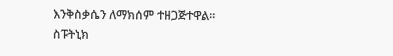እንቅስቃሴን ለማክሰም ተዘጋጅተዋል።
ስፑትኒክ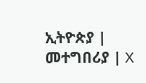ኢትዮጵያ | መተግበሪያ | X